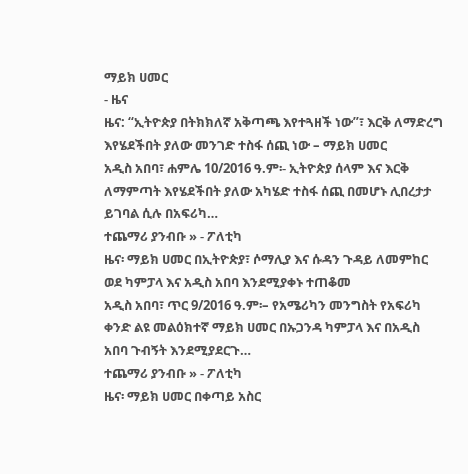ማይክ ሀመር
- ዜና
ዜና: “ኢትዮጵያ በትክክለኛ አቅጣጫ እየተጓዘች ነው”፣ እርቅ ለማድረግ እየሄደችበት ያለው መንገድ ተስፋ ሰጪ ነው – ማይክ ሀመር
አዲስ አበባ፣ ሐምሌ 10/2016 ዓ.ም፡- ኢትዮጵያ ሰላም እና እርቅ ለማምጣት እየሄደችበት ያለው አካሄድ ተስፋ ሰጪ በመሆኑ ሊበረታታ ይገባል ሲሉ በአፍሪካ…
ተጨማሪ ያንብቡ » - ፖለቲካ
ዜና፡ ማይክ ሀመር በኢትዮጵያ፣ ሶማሊያ እና ሱዳን ጉዳይ ለመምከር ወደ ካምፓላ እና አዲስ አበባ እንደሚያቀኑ ተጠቆመ
አዲስ አበባ፣ ጥር 9/2016 ዓ.ም፡– የአሜሪካን መንግስት የአፍሪካ ቀንድ ልዩ መልዕክተኛ ማይክ ሀመር በኡጋንዳ ካምፓላ እና በአዲስ አበባ ጉብኝት እንደሚያደርጉ…
ተጨማሪ ያንብቡ » - ፖለቲካ
ዜና፡ ማይክ ሀመር በቀጣይ አስር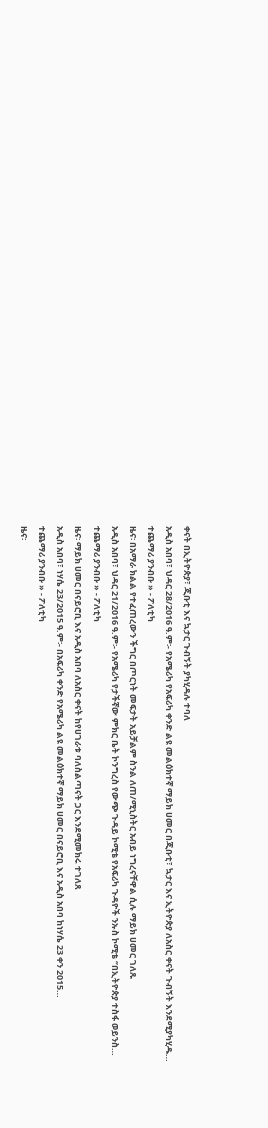ቀናት በኢትዮጵያ፣ ጂቡቲ እና ኳታር ጉብኝት ያካሂዳሉ ተባለ
አዲስ አበባ፣ ህዳር 28/2016 ዓ.ም፡- የአሜሪካ የአፍሪካ ቀንድ ልዩ መልዕክተኛ ማይክ ሀመር በጂቡቲ፣ ኳታር እና ኢትዮጵያ ለአስር ቀናት ጉብኝት እንደሚያካሂዱ…
ተጨማሪ ያንብቡ » - ፖለቲካ
ዜና፡ በአማራ ክልል የተፈጠረውን ችግር በጦርነት መፍታት አይቻልም ስንል ለጠ/ሚኒስትር አብይ ነግረናቸዋል ሲሉ ማይክ ሀመር ገለጹ
አዲስ አበባ፣ ህዳር 21/2016 ዓ.ም፡- የአሜሪካ የታችኛው ምክር ቤት ኮንግረስ የውጭ ጉዳይ ኮሚቴ የአፍሪካ ጉዳዮች ንኡስ ኮሚቴ ‘’በኢትዮጵያ ተስፋ ወይንስ…
ተጨማሪ ያንብቡ » - ፖለቲካ
ዜና፡ ማይክ ሀመር በናይሮቢ እና አዲስ አበባ ለአስር ቀናት ከየሀገራቱ ባለስልጣናት ጋር እንደሚመክሩ ተገለጸ
አዲስ አበባ፣ ነሃሴ 23/2015 ዓ.ም፡- በአፍሪካ ቀንድ የአሜሪካ ልዩ መልዕክተኛ ማይክ ሀመር በናይሮቢ እና አዲስ አበባ ከነሃሴ 23 ቀን 2015…
ተጨማሪ ያንብቡ » - ፖለቲካ
ዜና፡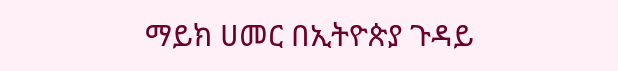ማይክ ሀመር በኢትዮጵያ ጉዳይ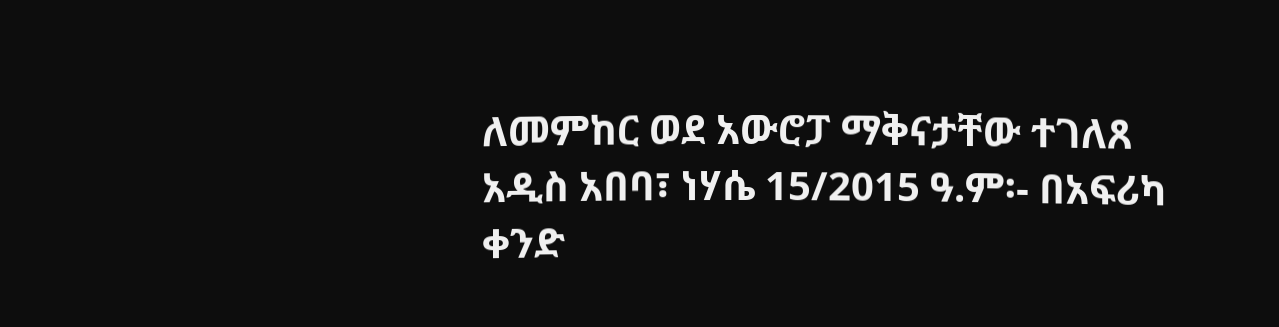ለመምከር ወደ አውሮፓ ማቅናታቸው ተገለጸ
አዲስ አበባ፣ ነሃሴ 15/2015 ዓ.ም፡- በአፍሪካ ቀንድ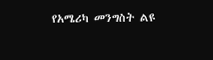የአሜሪካ መንግስት ልዩ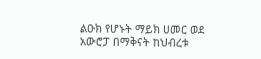ልዑክ የሆኑት ማይክ ሀመር ወደ አውሮፓ በማቅናት ከህብረቱ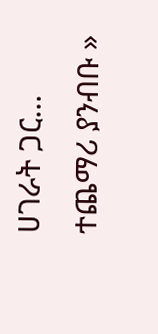ሀገራት ጋር…
ተጨማሪ ያንብቡ »